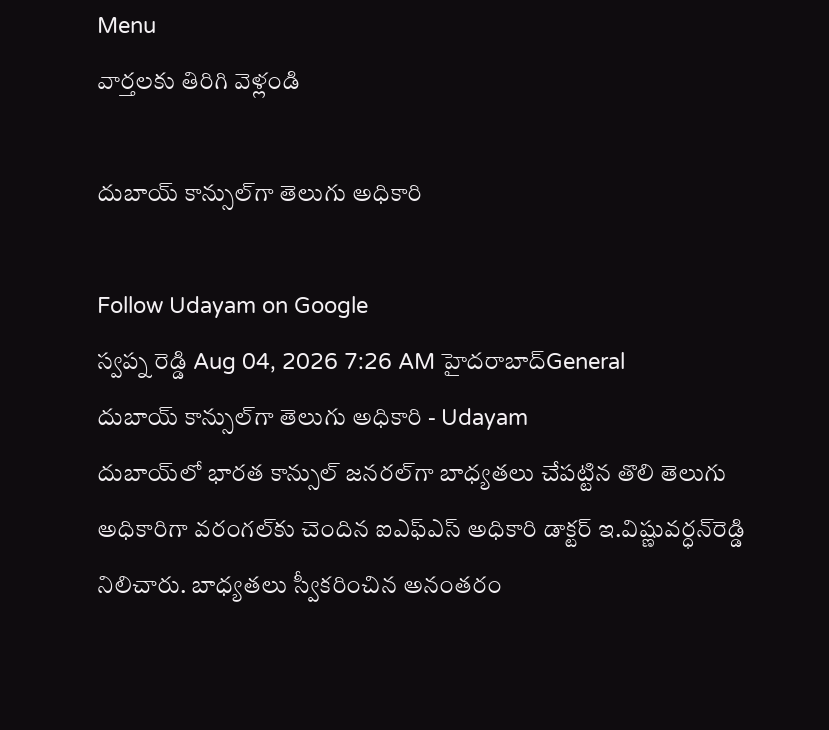Menu
వార్తలకు తిరిగి వెళ్లండి

దుబాయ్‌ కాన్సుల్‌గా తెలుగు అధికారి

Follow Udayam on Google
స్వప్న రెడ్డి Aug 04, 2026 7:26 AM హైదరాబాద్General
దుబాయ్‌ కాన్సుల్‌గా తెలుగు అధికారి - Udayam
దుబాయ్‌లో భారత కాన్సుల్‌ జనరల్‌గా బాధ్యతలు చేపట్టిన తొలి తెలుగు అధికారిగా వరంగల్‌కు చెందిన ఐఎఫ్‌ఎస్‌ అధికారి డాక్టర్‌ ఇ.విష్ణువర్ధన్‌రెడ్డి నిలిచారు. బాధ్యతలు స్వీకరించిన అనంతరం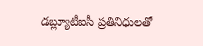డబ్ల్యూటీఐసీ ప్రతినిధులతో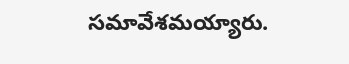సమావేశమయ్యారు.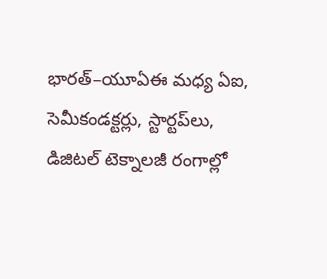భారత్‌–యూఏఈ మధ్య ఏఐ, సెమీకండక్టర్లు, స్టార్టప్‌లు, డిజిటల్‌ టెక్నాలజీ రంగాల్లో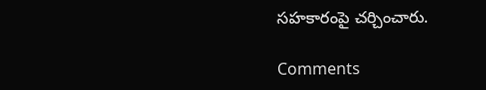సహకారంపై చర్చించారు.

Comments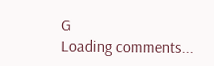G
Loading comments...